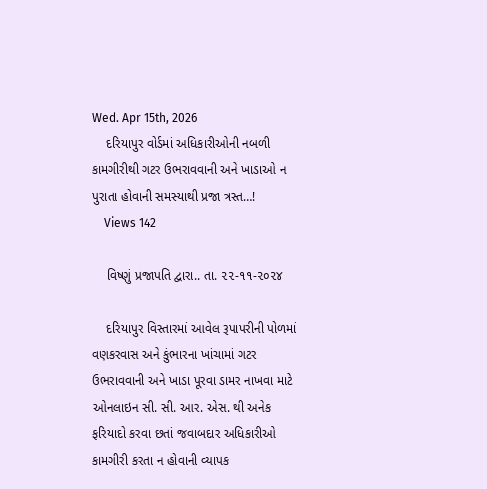Wed. Apr 15th, 2026
    દરિયાપુર વોર્ડમાં અધિકારીઓની નબળી કામગીરીથી ગટર ઉભરાવવાની અને ખાડાઓ ન પુરાતા હોવાની સમસ્યાથી પ્રજા ત્રસ્ત…!
    Views 142

    વિષ્ણું પ્રજાપતિ દ્વારા.. તા. ૨૨-૧૧-૨૦૨૪

    દરિયાપુર વિસ્તારમાં આવેલ રૂપાપરીની પોળમાં વણકરવાસ અને કુંભારના ખાંચામાં ગટર ઉભરાવવાની અને ખાડા પૂરવા ડામર નાખવા માટે ઓનલાઇન સી. સી. આર. એસ. થી અનેક ફરિયાદો કરવા છતાં જવાબદાર અધિકારીઓ કામગીરી કરતા ન હોવાની વ્યાપક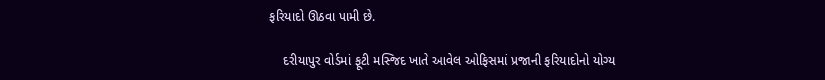ફરિયાદો ઊઠવા પામી છે.

    દરીયાપુર વોર્ડમાં ફૂટી મસ્જિદ ખાતે આવેલ ઓફિસમાં પ્રજાની ફરિયાદોનો યોગ્ય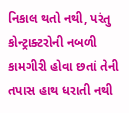નિકાલ થતો નથી, પરંતુ કોન્ટ્રાક્ટરોની નબળી કામગીરી હોવા છતાં તેની તપાસ હાથ ધરાતી નથી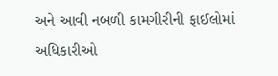અને આવી નબળી કામગીરીની ફાઈલોમાં અધિકારીઓ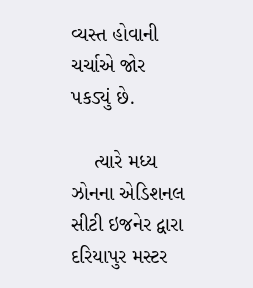વ્યસ્ત હોવાની ચર્ચાએ જોર પકડ્યું છે.

    ત્યારે મધ્ય ઝોનના એડિશનલ સીટી ઇજનેર દ્વારા દરિયાપુર મસ્ટર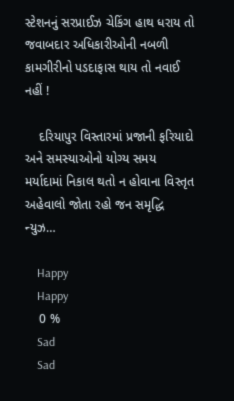સ્ટેશનનું સરપ્રાઈઝ ચેકિંગ હાથ ધરાય તો જવાબદાર અધિકારીઓની નબળી કામગીરીનો પડદાફાસ થાય તો નવાઈ નહીં !

    દરિયાપુર વિસ્તારમાં પ્રજાની ફરિયાદો અને સમસ્યાઓનો યોગ્ય સમય મર્યાદામાં નિકાલ થતો ન હોવાના વિસ્તૃત અહેવાલો જોતા રહો જન સમૃદ્ધિ ન્યુઝ…

    Happy
    Happy
    0 %
    Sad
    Sad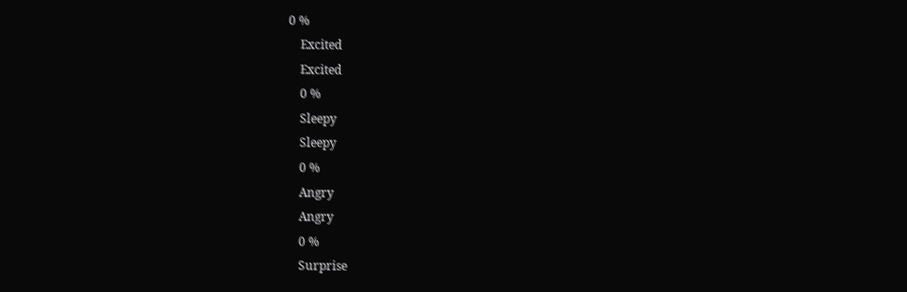0 %
    Excited
    Excited
    0 %
    Sleepy
    Sleepy
    0 %
    Angry
    Angry
    0 %
    Surprise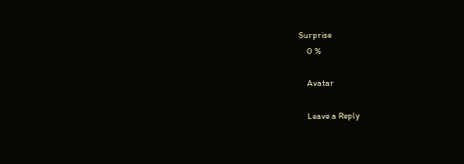Surprise
    0 %

    Avatar

    Leave a Reply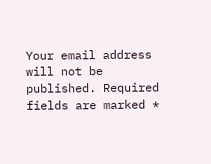Your email address will not be published. Required fields are marked *